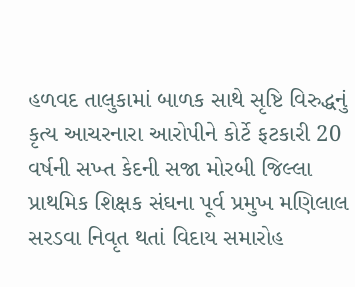હળવદ તાલુકામાં બાળક સાથે સૃષ્ટિ વિરુદ્ધનું કૃત્ય આચરનારા આરોપીને કોર્ટે ફટકારી 20 વર્ષની સખ્ત કેદની સજા મોરબી જિલ્લા પ્રાથમિક શિક્ષક સંઘના પૂર્વ પ્રમુખ મણિલાલ સરડવા નિવૃત થતાં વિદાય સમારોહ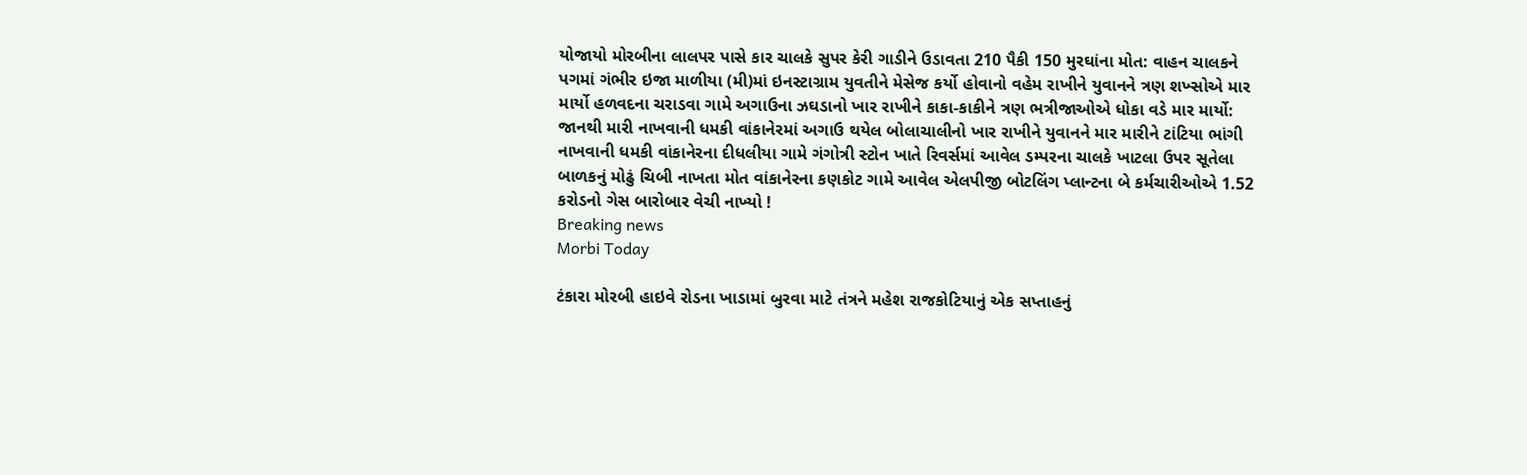યોજાયો મોરબીના લાલપર પાસે કાર ચાલકે સુપર કેરી ગાડીને ઉડાવતા 210 પૈકી 150 મુરઘાંના મોત: વાહન ચાલકને પગમાં ગંભીર ઇજા માળીયા (મી)માં ઇનસ્ટાગ્રામ યુવતીને મેસેજ કર્યો હોવાનો વહેમ રાખીને યુવાનને ત્રણ શખ્સોએ માર માર્યો હળવદના ચરાડવા ગામે અગાઉના ઝઘડાનો ખાર રાખીને કાકા-કાકીને ત્રણ ભત્રીજાઓએ ધોકા વડે માર માર્યો: જાનથી મારી નાખવાની ધમકી વાંકાનેરમાં અગાઉ થયેલ બોલાચાલીનો ખાર રાખીને યુવાનને માર મારીને ટાંટિયા ભાંગી નાખવાની ધમકી વાંકાનેરના દીધલીયા ગામે ગંગોત્રી સ્ટોન ખાતે રિવર્સમાં આવેલ ડમ્પરના ચાલકે ખાટલા ઉપર સૂતેલા બાળકનું મોઢું ચિબી નાખતા મોત વાંકાનેરના કણકોટ ગામે આવેલ એલપીજી બોટલિંગ પ્લાન્ટના બે કર્મચારીઓએ 1.52 કરોડનો ગેસ બારોબાર વેચી નાખ્યો !
Breaking news
Morbi Today

ટંકારા મોરબી હાઇવે રોડના ખાડામાં બુરવા માટે તંત્રને મહેશ રાજકોટિયાનું એક સપ્તાહનું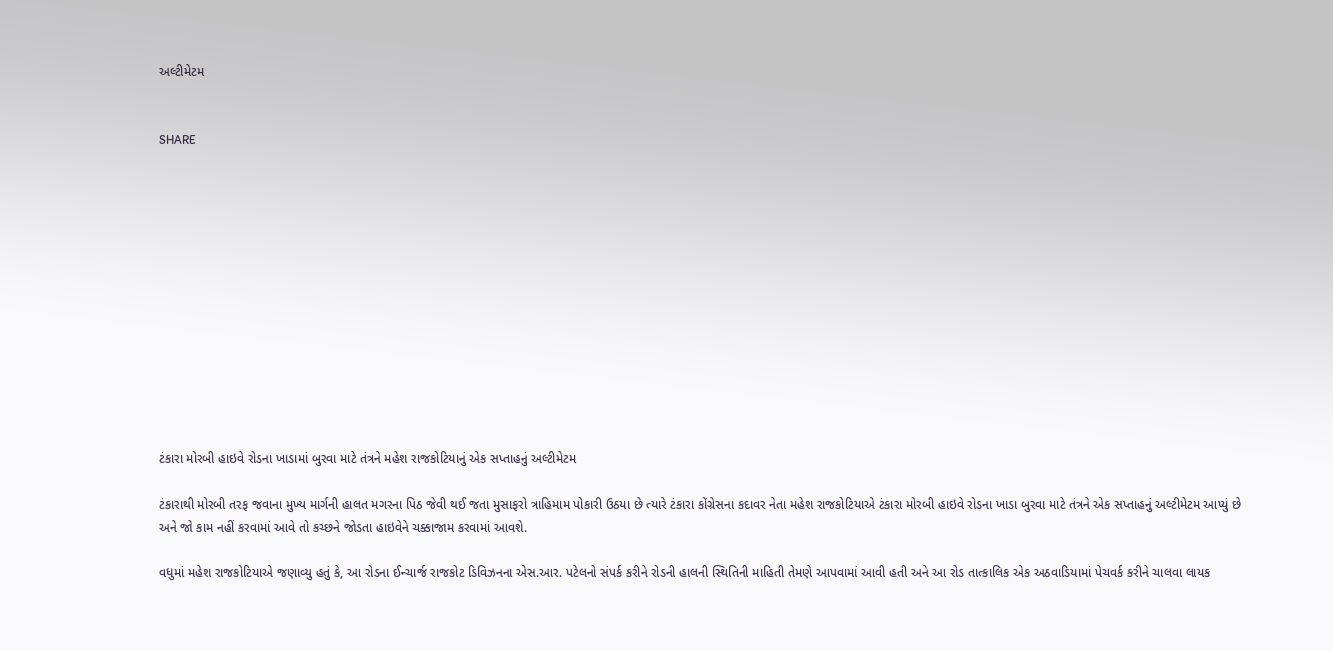અલ્ટીમેટમ


SHARE













ટંકારા મોરબી હાઇવે રોડના ખાડામાં બુરવા માટે તંત્રને મહેશ રાજકોટિયાનું એક સપ્તાહનું અલ્ટીમેટમ

ટંકારાથી મોરબી તરફ જવાના મુખ્ય માર્ગની હાલત મગરના પિઠ જેવી થઈ જતા મુસાફરો ત્રાહિમામ પોકારી ઉઠયા છે ત્યારે ટંકારા કોંગ્રેસના કદાવર નેતા મહેશ રાજકોટિયાએ ટંકારા મોરબી હાઇવે રોડના ખાડા બુરવા માટે તંત્રને એક સપ્તાહનું અલ્ટીમેટમ આપ્યું છે અને જો કામ નહીં કરવામાં આવે તો કચ્છને જોડતા હાઇવેને ચક્કાજામ કરવામાં આવશે.

વધુમાં મહેશ રાજકોટિયાએ જણાવ્યુ હતું કે, આ રોડના ઈન્ચાર્જ રાજકોટ ડિવિઝનના એસ.આર. પટેલનો સંપર્ક કરીને રોડની હાલની સ્થિતિની માહિતી તેમણે આપવામાં આવી હતી અને આ રોડ તાત્કાલિક એક અઠવાડિયામાં પેચવર્ક કરીને ચાલવા લાયક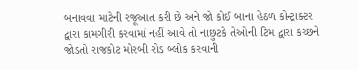બનાવવા માટેની રજૂઆત કરી છે અને જો કોઈ બાના હેઠળ કોન્ટ્રાક્ટર દ્વારા કામગીરી કરવામાં નહીં આવે તો નાછુટકે તેઓની ટિમ દ્વારા કચ્છને જોડતો રાજકોટ મોરબી રોડ બ્લોક કરવાની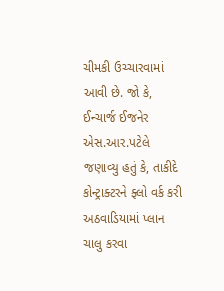ચીમકી ઉચ્ચારવામાં આવી છે. જો કે, ઈન્ચાર્જ ઈજનેર એસ.આર.પટેલે જણાવ્યુ હતું કે, તાકીદે કોન્ટ્રાક્ટરને ફ્લો વર્ક કરી અઠવાડિયામાં પ્લાન ચાલુ કરવા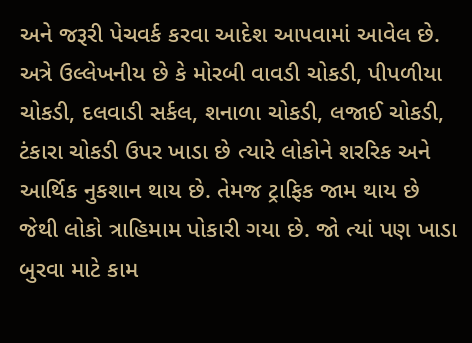અને જરૂરી પેચવર્ક કરવા આદેશ આપવામાં આવેલ છે. અત્રે ઉલ્લેખનીય છે કે મોરબી વાવડી ચોકડી, પીપળીયા ચોકડી, દલવાડી સર્કલ, શનાળા ચોકડી, લજાઈ ચોકડી, ટંકારા ચોકડી ઉપર ખાડા છે ત્યારે લોકોને શરરિક અને આર્થિક નુકશાન થાય છે. તેમજ ટ્રાફિક જામ થાય છે જેથી લોકો ત્રાહિમામ પોકારી ગયા છે. જો ત્યાં પણ ખાડા બુરવા માટે કામ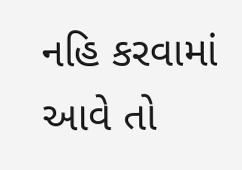નહિ કરવામાં આવે તો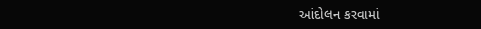આંદોલન કરવામાં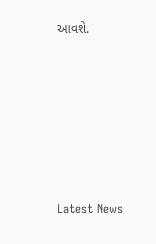આવશે.






Latest News